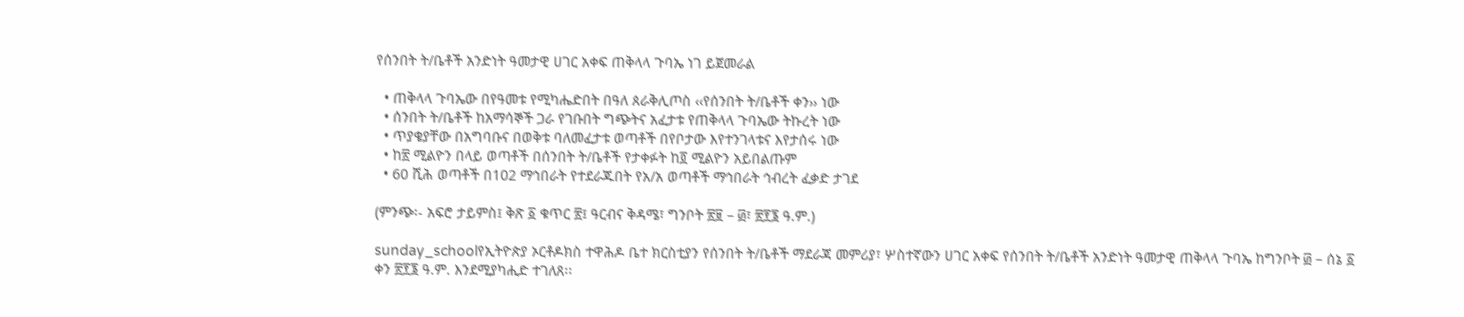የሰንበት ት/ቤቶች አንድነት ዓመታዊ ሀገር አቀፍ ጠቅላላ ጉባኤ ነገ ይጀመራል

  • ጠቅላላ ጉባኤው በየዓመቱ የሚካሔድበት በዓለ ጰራቅሊጦስ ‹‹የሰንበት ት/ቤቶች ቀን›› ነው
  • ሰንበት ት/ቤቶች ከአማሳኞች ጋራ የገቡበት ግጭትና አፈታቱ የጠቅላላ ጉባኤው ትኩረት ነው
  • ጥያቄያቸው በአግባቡና በወቅቱ ባለመፈታቱ ወጣቶች በየቦታው እየተንገላቱና እየታሰሩ ነው
  • ከ፳ ሚልዮን በላይ ወጣቶች በሰንበት ት/ቤቶች የታቀፉት ከ፬ ሚልዮን አይበልጡም
  • 60 ሺሕ ወጣቶች በ102 ማኅበራት የተደራጁበት የአ/አ ወጣቶች ማኅበራት ኅብረት ፈቃድ ታገደ

(ምንጭ፡- አፍሮ ታይምስ፤ ቅጽ ፩ ቁጥር ፳፤ ዓርብና ቅዳሜ፣ ግንቦት ፳፱ – ፴፣ ፳፻፮ ዓ.ም.)

sunday_schoolየኢትዮጵያ ኦርቶዶክስ ተዋሕዶ ቤተ ክርስቲያን የሰንበት ት/ቤቶች ማደራጃ መምሪያ፣ ሦስተኛውን ሀገር አቀፍ የሰንበት ት/ቤቶች አንድነት ዓመታዊ ጠቅላላ ጉባኤ ከግንቦት ፴ – ሰኔ ፩ ቀን ፳፻፮ ዓ.ም. እንደሚያካሒድ ተገለጸ፡፡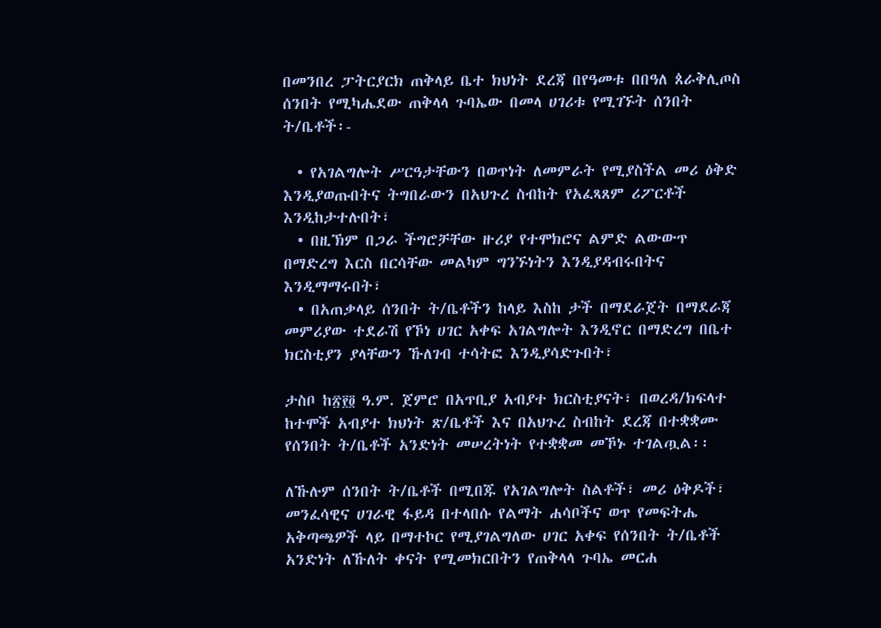በመንበረ ፓትርያርክ ጠቅላይ ቤተ ክህነት ደረጃ በየዓመቱ በበዓለ ጰራቅሊጦስ ሰንበት የሚካሔደው ጠቅላላ ጉባኤው በመላ ሀገሪቱ የሚገኙት ሰንበት ት/ቤቶች፡-

  • የአገልግሎት ሥርዓታቸውን በወጥነት ለመምራት የሚያስችል መሪ ዕቅድ እንዲያወጡበትና ትግበራውን በአህጉረ ስብከት የአፈጻጸም ሪፖርቶች እንዲከታተሉበት፣
  • በዚኽም በጋራ ችግሮቻቸው ዙሪያ የተሞክሮና ልምድ ልውውጥ በማድረግ እርስ በርሳቸው መልካም ግንኙነትን እንዲያዳብሩበትና እንዲማማሩበት፣
  • በአጠቃላይ ሰንበት ት/ቤቶችን ከላይ እስከ ታች በማደራጀት በማደራጃ መምሪያው ተደራሽ የኾነ ሀገር አቀፍ አገልግሎት እንዲኖር በማድረግ በቤተ ክርስቲያን ያላቸውን ኹለገብ ተሳትፎ እንዲያሳድጉበት፣

ታስቦ ከ፳፻፬ ዓ.ም. ጀምሮ በአጥቢያ አብያተ ክርስቲያናት፣ በወረዳ/ክፍላተ ከተሞች አብያተ ክህነት ጽ/ቤቶች እና በአህጉረ ስብከት ደረጃ በተቋቋሙ የሰንበት ት/ቤቶች አንድነት መሠረትነት የተቋቋመ መኾኑ ተገልጧል፡፡

ለኹሉም ሰንበት ት/ቤቶች በሚበጁ የአገልግሎት ስልቶች፣ መሪ ዕቅዶች፣ መንፈሳዊና ሀገራዊ ፋይዳ በተላበሱ የልማት ሐሳቦችና ወጥ የመፍትሔ አቅጣጫዎች ላይ በማተኮር የሚያገልግለው ሀገር አቀፍ የሰንበት ት/ቤቶች አንድነት ለኹለት ቀናት የሚመክርበትን የጠቅላላ ጉባኤ መርሐ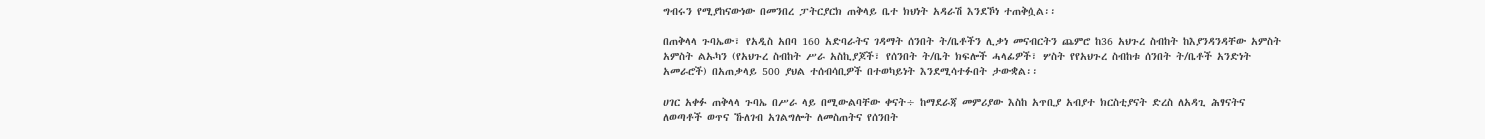ግብሩን የሚያከናውነው በመንበረ ፓትርያርክ ጠቅላይ ቤተ ክህነት አዳራሽ እንደኾነ ተጠቅሷል፡፡

በጠቅላላ ጉባኤው፣ የአዲስ አበባ 160 አድባራትና ገዳማት ሰንበት ት/ቤቶችን ሊቃነ መናብርትን ጨምሮ ከ36 አህጉረ ስብከት ከእያንዳንዳቸው አምስት አምስት ልኡካን (የአህጉረ ስብከት ሥራ አስኪያጆች፣ የሰንበት ት/ቤት ክፍሎች ሓላፊዎች፣ ሦስት የየአህጉረ ስብከቱ ሰንበት ት/ቤቶች አንድነት አመራሮች) በአጠቃላይ 500 ያህል ተሰብሳቢዎች በተወካይነት እንደሚሳተፉበት ታውቋል፡፡

ሀገር አቀፉ ጠቅላላ ጉባኤ በሥራ ላይ በሚውልባቸው ቀናት÷ ከማደራጃ መምሪያው እስከ አጥቢያ አብያተ ክርስቲያናት ድረስ ለአዳጊ ሕፃናትና ለወጣቶች ወጥና ኹለገብ አገልግሎት ለመስጠትና የሰንበት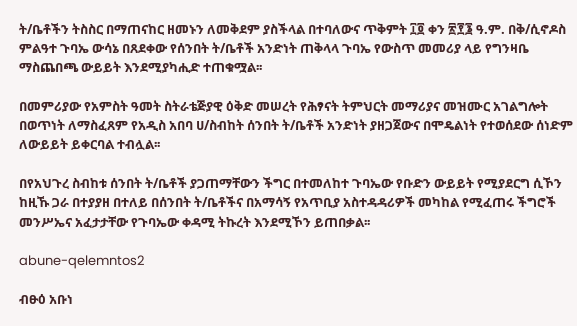ት/ቤቶችን ትስስር በማጠናከር ዘመኑን ለመቅደም ያስችላል በተባለውና ጥቅምት ፲፬ ቀን ፳፻፮ ዓ.ም. በቅ/ሲኖዶስ ምልዓተ ጉባኤ ውሳኔ በጸደቀው የሰንበት ት/ቤቶች አንድነት ጠቅላላ ጉባኤ የውስጥ መመሪያ ላይ የግንዛቤ ማስጨበጫ ውይይት እንደሚያካሒድ ተጠቁሟል፡፡

በመምሪያው የአምስት ዓመት ስትራቴጅያዊ ዕቅድ መሠረት የሕፃናት ትምህርት መማሪያና መዝሙር አገልግሎት በወጥነት ለማስፈጸም የአዲስ አበባ ሀ/ስብከት ሰንበት ት/ቤቶች አንድነት ያዘጋጀውና በሞዴልነት የተወሰደው ሰነድም ለውይይት ይቀርባል ተብሏል፡፡

በየአህጉረ ስብከቱ ሰንበት ት/ቤቶች ያጋጠማቸውን ችግር በተመለከተ ጉባኤው የቡድን ውይይት የሚያደርግ ሲኾን ከዚኹ ጋራ በተያያዘ በተለይ በሰንበት ት/ቤቶችና በአማሳኝ የአጥቢያ አስተዳዳሪዎች መካከል የሚፈጠሩ ችግሮች መንሥኤና አፈታታቸው የጉባኤው ቀዳሚ ትኩረት እንደሚኾን ይጠበቃል፡፡

abune-qelemntos2

ብፁዕ አቡነ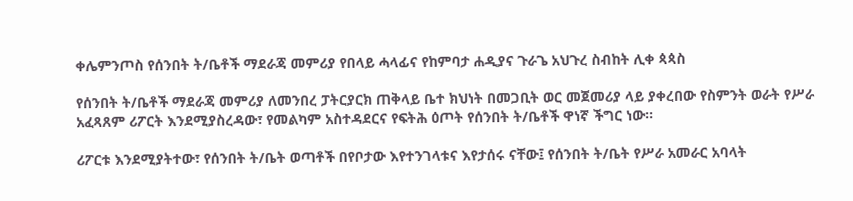ቀሌምንጦስ የሰንበት ት/ቤቶች ማደራጃ መምሪያ የበላይ ሓላፊና የከምባታ ሐዲያና ጉራጌ አህጉረ ስብከት ሊቀ ጳጳስ

የሰንበት ት/ቤቶች ማደራጃ መምሪያ ለመንበረ ፓትርያርክ ጠቅላይ ቤተ ክህነት በመጋቢት ወር መጀመሪያ ላይ ያቀረበው የስምንት ወራት የሥራ አፈጻጸም ሪፖርት እንደሚያስረዳው፣ የመልካም አስተዳደርና የፍትሕ ዕጦት የሰንበት ት/ቤቶች ዋነኛ ችግር ነው፡፡

ሪፖርቱ እንደሚያትተው፣ የሰንበት ት/ቤት ወጣቶች በየቦታው እየተንገላቱና እየታሰሩ ናቸው፤ የሰንበት ት/ቤት የሥራ አመራር አባላት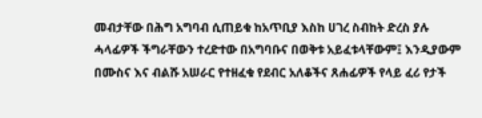መብታቸው በሕግ አግባብ ሲጠይቁ ከአጥቢያ እስከ ሀገረ ስብከት ድረስ ያሉ ሓላፊዎች ችግራቸውን ተረድተው በአግባቡና በወቅቱ አይፈቱላቸውም፤ እንዲያውም በሙስና እና ብልሹ አሠራር የተዘፈቁ የደብር አለቆችና ጸሐፊዎች የላይ ፈሪ የታች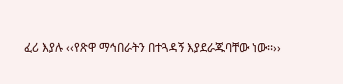ፈሪ እያሉ ‹‹የጽዋ ማኅበራትን በተጓዳኝ እያደራጁባቸው ነው፡፡››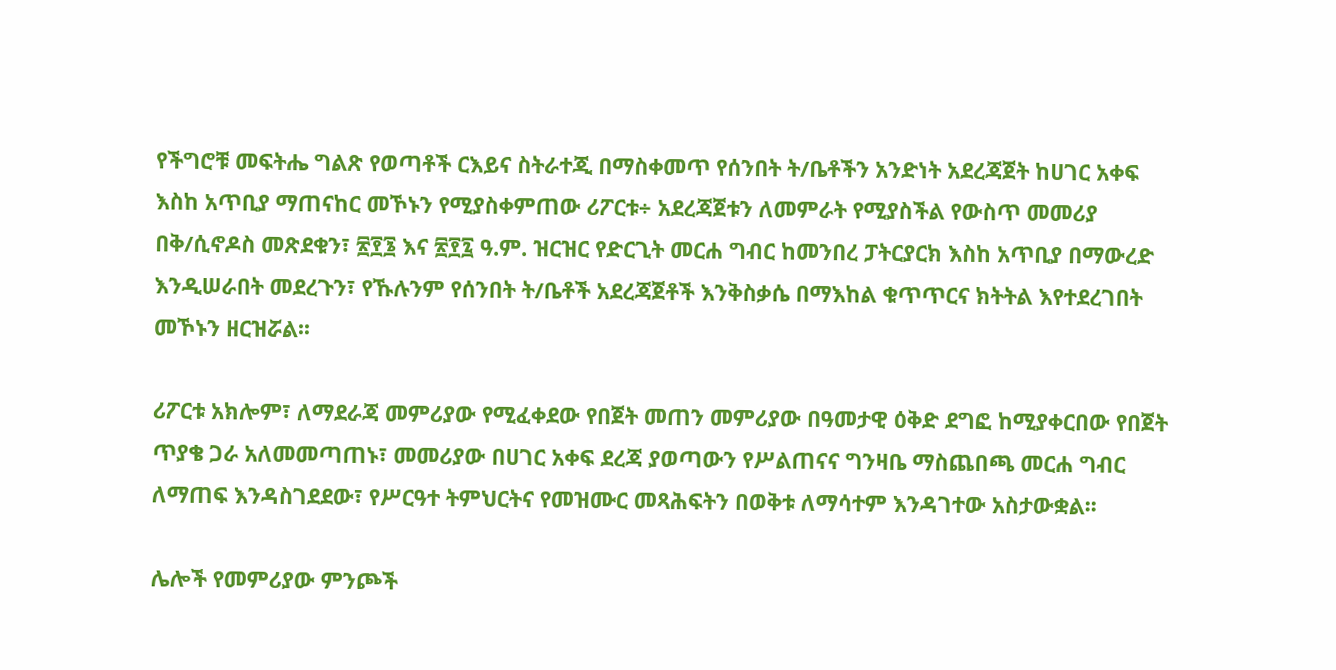የችግሮቹ መፍትሔ ግልጽ የወጣቶች ርእይና ስትራተጂ በማስቀመጥ የሰንበት ት/ቤቶችን አንድነት አደረጃጀት ከሀገር አቀፍ እስከ አጥቢያ ማጠናከር መኾኑን የሚያስቀምጠው ሪፖርቱ÷ አደረጃጀቱን ለመምራት የሚያስችል የውስጥ መመሪያ በቅ/ሲኖዶስ መጽደቁን፣ ፳፻፮ እና ፳፻፯ ዓ.ም. ዝርዝር የድርጊት መርሐ ግብር ከመንበረ ፓትርያርክ እስከ አጥቢያ በማውረድ እንዲሠራበት መደረጉን፣ የኹሉንም የሰንበት ት/ቤቶች አደረጃጀቶች እንቅስቃሴ በማእከል ቁጥጥርና ክትትል እየተደረገበት መኾኑን ዘርዝሯል፡፡

ሪፖርቱ አክሎም፣ ለማደራጃ መምሪያው የሚፈቀደው የበጀት መጠን መምሪያው በዓመታዊ ዕቅድ ደግፎ ከሚያቀርበው የበጀት ጥያቄ ጋራ አለመመጣጠኑ፣ መመሪያው በሀገር አቀፍ ደረጃ ያወጣውን የሥልጠናና ግንዛቤ ማስጨበጫ መርሐ ግብር ለማጠፍ እንዳስገደደው፣ የሥርዓተ ትምህርትና የመዝሙር መጻሕፍትን በወቅቱ ለማሳተም እንዳገተው አስታውቋል፡፡

ሌሎች የመምሪያው ምንጮች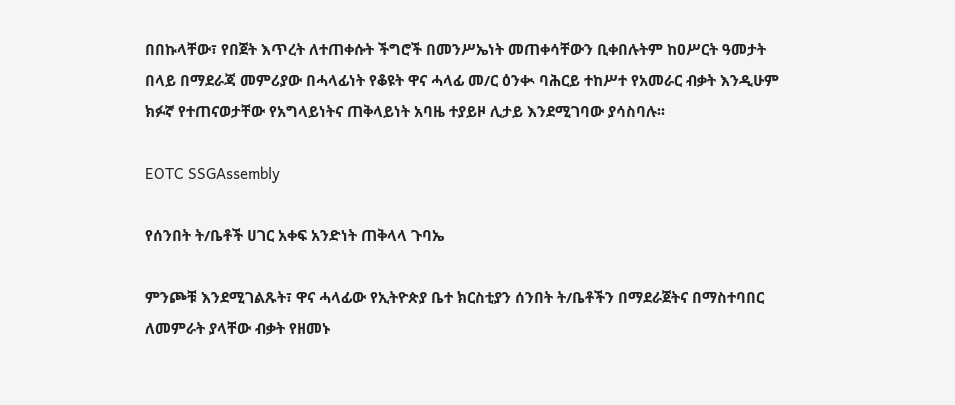በበኩላቸው፣ የበጀት እጥረት ለተጠቀሱት ችግሮች በመንሥኤነት መጠቀሳቸውን ቢቀበሉትም ከዐሥርት ዓመታት በላይ በማደራጃ መምሪያው በሓላፊነት የቆዩት ዋና ሓላፊ መ/ር ዕንቊ ባሕርይ ተከሥተ የአመራር ብቃት እንዲሁም ክፉኛ የተጠናወታቸው የአግላይነትና ጠቅላይነት አባዜ ተያይዞ ሊታይ እንደሚገባው ያሳስባሉ፡፡

EOTC SSGAssembly

የሰንበት ት/ቤቶች ሀገር አቀፍ አንድነት ጠቅላላ ጉባኤ

ምንጮቹ እንደሚገልጹት፣ ዋና ሓላፊው የኢትዮጵያ ቤተ ክርስቲያን ሰንበት ት/ቤቶችን በማደራጀትና በማስተባበር ለመምራት ያላቸው ብቃት የዘመኑ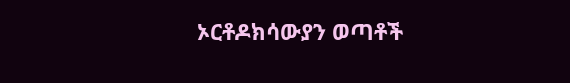ኦርቶዶክሳውያን ወጣቶች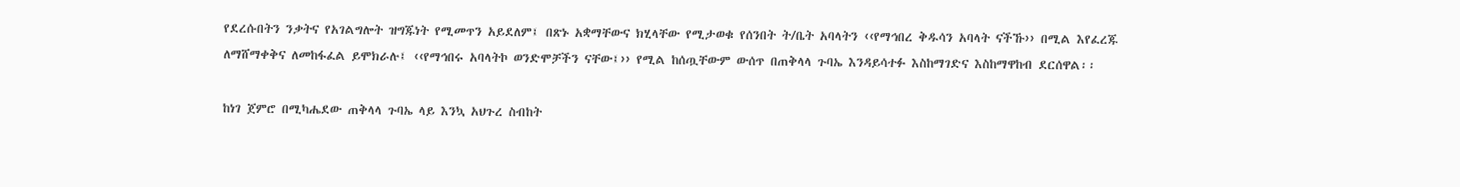የደረሱበትን ንቃትና የአገልግሎት ዝግጁነት የሚመጥን አይደለም፤ በጽኑ አቋማቸውና ክሂላቸው የሚታወቁ የሰንበት ት/ቤት አባላትን ‹‹የማኅበረ ቅዱሳን አባላት ናችኹ›› በሚል እየፈረጁ ለማሸማቀቅና ለመከፋፈል ይሞክራሉ፤ ‹‹የማኅበሩ አባላትኮ ወንድሞቻችን ናቸው፤›› የሚል ከሰጧቸውም ውሰጥ በጠቅላላ ጉባኤ እንዳይሳተፉ እስከማገድና እስከማዋከብ ደርሰዋል፡፡

ከነገ ጀምሮ በሚካሔደው ጠቅላላ ጉባኤ ላይ እንኳ አህጉረ ስብከት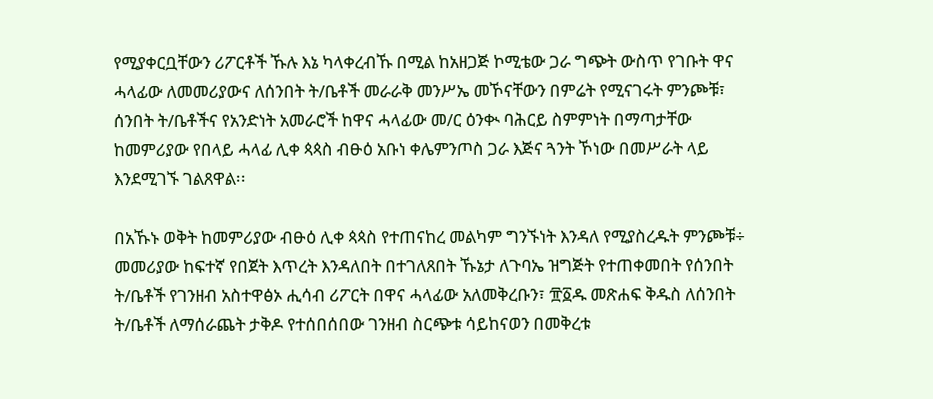የሚያቀርቧቸውን ሪፖርቶች ኹሉ እኔ ካላቀረብኹ በሚል ከአዘጋጅ ኮሚቴው ጋራ ግጭት ውስጥ የገቡት ዋና ሓላፊው ለመመሪያውና ለሰንበት ት/ቤቶች መራራቅ መንሥኤ መኾናቸውን በምሬት የሚናገሩት ምንጮቹ፣ ሰንበት ት/ቤቶችና የአንድነት አመራሮች ከዋና ሓላፊው መ/ር ዕንቊ ባሕርይ ስምምነት በማጣታቸው ከመምሪያው የበላይ ሓላፊ ሊቀ ጳጳስ ብፁዕ አቡነ ቀሌምንጦስ ጋራ እጅና ጓንት ኾነው በመሥራት ላይ እንደሚገኙ ገልጸዋል፡፡

በአኹኑ ወቅት ከመምሪያው ብፁዕ ሊቀ ጳጳስ የተጠናከረ መልካም ግንኙነት እንዳለ የሚያስረዱት ምንጮቹ÷ መመሪያው ከፍተኛ የበጀት እጥረት እንዳለበት በተገለጸበት ኹኔታ ለጉባኤ ዝግጅት የተጠቀመበት የሰንበት ት/ቤቶች የገንዘብ አስተዋፅኦ ሒሳብ ሪፖርት በዋና ሓላፊው አለመቅረቡን፣ ፹፩ዱ መጽሐፍ ቅዱስ ለሰንበት ት/ቤቶች ለማሰራጨት ታቅዶ የተሰበሰበው ገንዘብ ስርጭቱ ሳይከናወን በመቅረቱ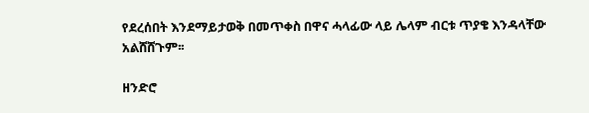የደረሰበት እንደማይታወቅ በመጥቀስ በዋና ሓላፊው ላይ ሌላም ብርቱ ጥያቄ እንዳላቸው አልሸሸጉም፡፡

ዘንድሮ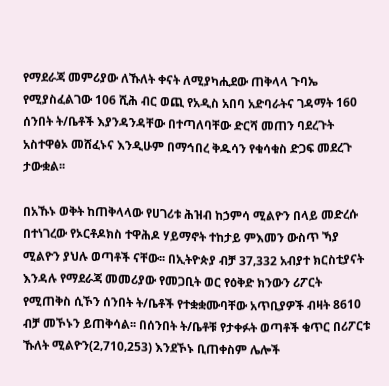የማደራጃ መምሪያው ለኹለት ቀናት ለሚያካሒደው ጠቅላላ ጉባኤ የሚያስፈልገው 106 ሺሕ ብር ወጪ የአዲስ አበባ አድባራትና ገዳማት 160 ሰንበት ት/ቤቶች እያንዳንዳቸው በተጣለባቸው ድርሻ መጠን ባደረጉት አስተዋፅኦ መሸፈኑና እንዲሁም በማኅበረ ቅዱሳን የቁሳቁስ ድጋፍ መደረጉ ታውቋል፡፡

በአኹኑ ወቅት ከጠቅላላው የሀገሪቱ ሕዝብ ከኃምሳ ሚልዮን በላይ መድረሱ በተነገረው የኦርቶዶክስ ተዋሕዶ ሃይማኖት ተከታይ ምእመን ውስጥ ኻያ ሚልዮን ያህሉ ወጣቶች ናቸው፡፡ በኢትዮጵያ ብቻ 37‚332 አብያተ ክርስቲያናት እንዳሉ የማደራጃ መመሪያው የመጋቢት ወር የዕቅድ ክንውን ሪፖርት የሚጠቅስ ሲኾን ሰንበት ት/ቤቶች የተቋቋሙባቸው አጥቢያዎች ብዛት 8610 ብቻ መኾኑን ይጠቅሳል፡፡ በሰንበት ት/ቤቶቹ የታቀፉት ወጣቶች ቁጥር በሪፖርቱ ኹለት ሚልዮን(2‚710‚253) እንደኾኑ ቢጠቀስም ሌሎች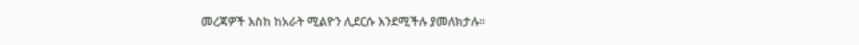መረጃዎች እስከ ከአራት ሚልዮን ሊደርሱ እንደሚችሉ ያመለክታሉ፡፡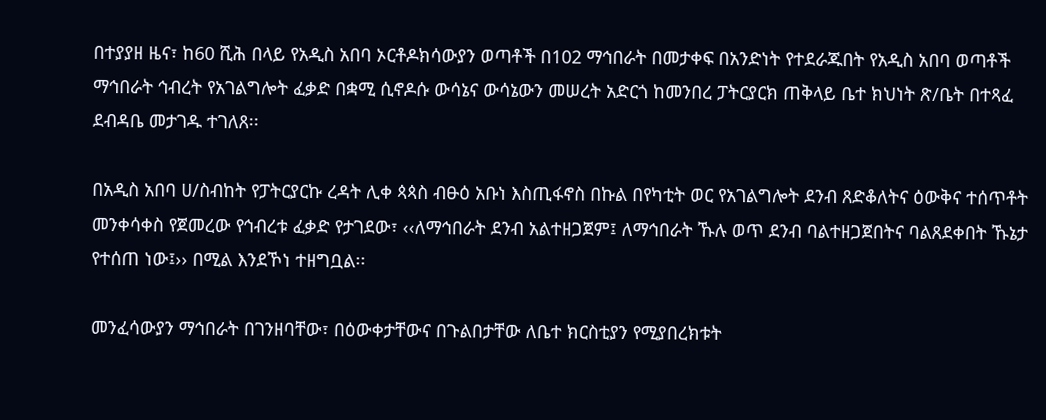በተያያዘ ዜና፣ ከ60 ሺሕ በላይ የአዲስ አበባ ኦርቶዶክሳውያን ወጣቶች በ102 ማኅበራት በመታቀፍ በአንድነት የተደራጁበት የአዲስ አበባ ወጣቶች ማኅበራት ኅብረት የአገልግሎት ፈቃድ በቋሚ ሲኖዶሱ ውሳኔና ውሳኔውን መሠረት አድርጎ ከመንበረ ፓትርያርክ ጠቅላይ ቤተ ክህነት ጽ/ቤት በተጻፈ ደብዳቤ መታገዱ ተገለጸ፡፡

በአዲስ አበባ ሀ/ስብከት የፓትርያርኩ ረዳት ሊቀ ጳጳስ ብፁዕ አቡነ እስጢፋኖስ በኩል በየካቲት ወር የአገልግሎት ደንብ ጸድቆለትና ዕውቅና ተሰጥቶት መንቀሳቀስ የጀመረው የኅብረቱ ፈቃድ የታገደው፣ ‹‹ለማኅበራት ደንብ አልተዘጋጀም፤ ለማኅበራት ኹሉ ወጥ ደንብ ባልተዘጋጀበትና ባልጸደቀበት ኹኔታ የተሰጠ ነው፤›› በሚል እንደኾነ ተዘግቧል፡፡

መንፈሳውያን ማኅበራት በገንዘባቸው፣ በዕውቀታቸውና በጉልበታቸው ለቤተ ክርስቲያን የሚያበረክቱት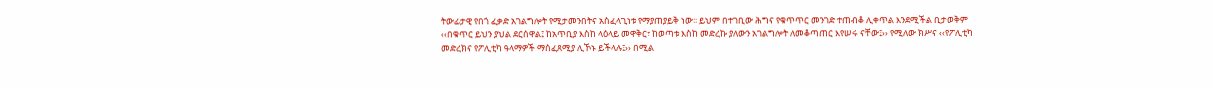ትውፊታዊ የበጎ ፈቃድ አገልግሎት የሚታመንበትና አስፈላጊነቱ የማያጠያይቅ ነው፡፡ ይህም በተገቢው ሕግና የቁጥጥር መንገድ ተጠብቆ ሊቀጥል እንደሚችል ቢታወቅም ‹‹በቁጥር ይህን ያህል ደርሰዋል፤ ከአጥቢያ እስከ ላዕላይ መዋቅር፣ ከወጣቱ እስከ መድረኩ ያለውን አገልግሎት ለመቆጣጠር እየሠሩ ናቸው፤›› የሚለው ክሥና ‹‹የፖሊቲካ መድረክና የፖሊቲካ ዓላማዎች ማስፈጸሚያ ሊኾኑ ይችላሉ፤›› በሚል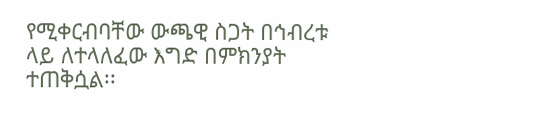የሚቀርብባቸው ውጫዊ ስጋት በኅብረቱ ላይ ለተላለፈው እግድ በምክንያት ተጠቅሷል፡፡